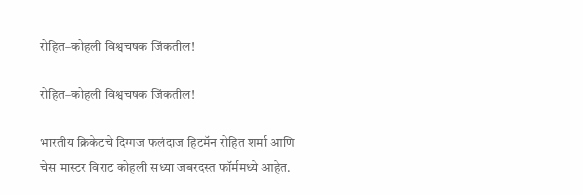रोहित–कोहली विश्वचषक जिंकतील!

रोहित–कोहली विश्वचषक जिंकतील!

भारतीय क्रिकेटचे दिग्गज फलंदाज हिटमॅन रोहित शर्मा आणि चेस मास्टर विराट कोहली सध्या जबरदस्त फॉर्ममध्ये आहेत.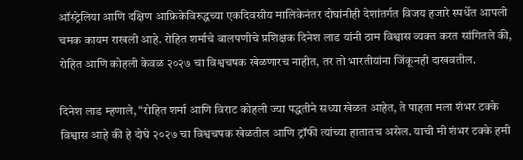ऑस्ट्रेलिया आणि दक्षिण आफ्रिकेविरुद्धच्या एकदिवसीय मालिकेनंतर दोघांनीही देशांतर्गत विजय हजारे स्पर्धेत आपली चमक कायम राखली आहे. रोहित शर्माचे बालपणीचे प्रशिक्षक दिनेश लाड यांनी ठाम विश्वास व्यक्त करत सांगितले की, रोहित आणि कोहली केवळ २०२७ चा विश्वचषक खेळणारच नाहीत, तर तो भारतीयांना जिंकूनही दाखवतील.

दिनेश लाड म्हणाले, “रोहित शर्मा आणि विराट कोहली ज्या पद्धतीने सध्या खेळत आहेत, ते पाहता मला शंभर टक्के विश्वास आहे की हे दोघे २०२७ चा विश्वचषक खेळतील आणि ट्रॉफी त्यांच्या हातातच असेल. याची मी शंभर टक्के हमी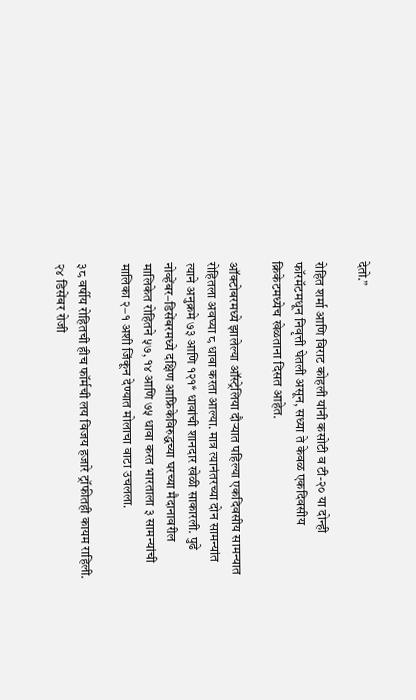देतो.”

रोहित शर्मा आणि विराट कोहली यांनी कसोटी व टी-२० या दोन्ही फॉरमॅटमधून निवृत्ती घेतली असून, सध्या ते केवळ एकदिवसीय क्रिकेटमध्येच खेळताना दिसत आहेत.

ऑक्टोबरमध्ये झालेल्या ऑस्ट्रेलिया दौऱ्यात पहिल्या एकदिवसीय सामन्यात रोहितला अवघ्या ८ धावा करता आल्या. मात्र त्यानंतरच्या दोन सामन्यांत त्याने अनुक्रमे ७३ आणि १२१* धावांची शानदार खेळी साकारली. पुढे नोव्हेंबर–डिसेंबरमध्ये दक्षिण आफ्रिकेविरुद्धच्या घरच्या मैदानावरील मालिकेत रोहितने ५७, १४ आणि ७५ धावा करत भारताला ३ सामन्यांची मालिका २–१ अशी जिंकून देण्यात मोलाचा वाटा उचलला.

३८ वर्षीय रोहितची हीच फॉर्मची लय विजय हजारे ट्रॉफीतही कायम राहिली. २४ डिसेंबर रोजी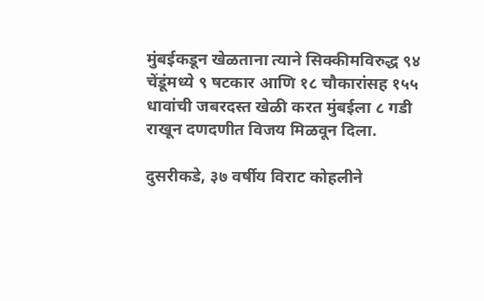मुंबईकडून खेळताना त्याने सिक्कीमविरुद्ध ९४ चेंडूंमध्ये ९ षटकार आणि १८ चौकारांसह १५५ धावांची जबरदस्त खेळी करत मुंबईला ८ गडी राखून दणदणीत विजय मिळवून दिला.

दुसरीकडे, ३७ वर्षीय विराट कोहलीने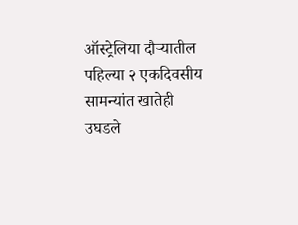ऑस्ट्रेलिया दौऱ्यातील पहिल्या २ एकदिवसीय सामन्यांत खातेही उघडले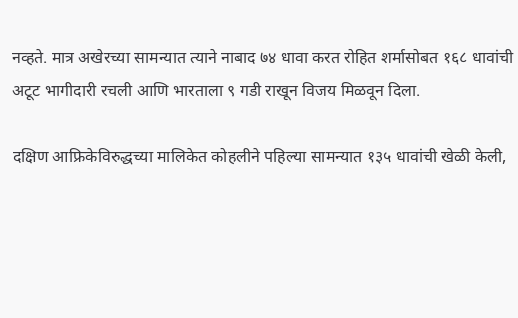नव्हते. मात्र अखेरच्या सामन्यात त्याने नाबाद ७४ धावा करत रोहित शर्मासोबत १६८ धावांची अटूट भागीदारी रचली आणि भारताला ९ गडी राखून विजय मिळवून दिला.

दक्षिण आफ्रिकेविरुद्धच्या मालिकेत कोहलीने पहिल्या सामन्यात १३५ धावांची खेळी केली,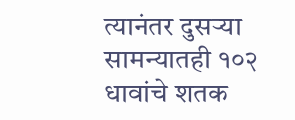त्यानंतर दुसऱ्या सामन्यातही १०२ धावांचे शतक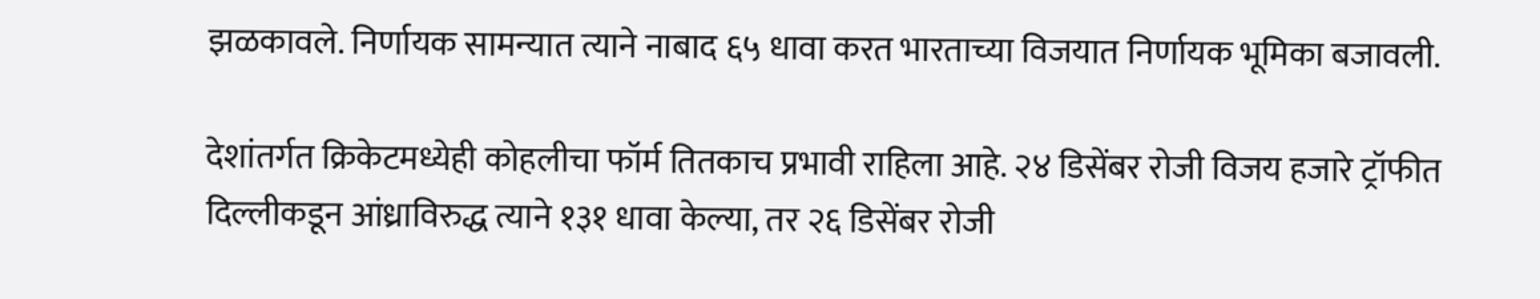झळकावले. निर्णायक सामन्यात त्याने नाबाद ६५ धावा करत भारताच्या विजयात निर्णायक भूमिका बजावली.

देशांतर्गत क्रिकेटमध्येही कोहलीचा फॉर्म तितकाच प्रभावी राहिला आहे. २४ डिसेंबर रोजी विजय हजारे ट्रॉफीत दिल्लीकडून आंध्राविरुद्ध त्याने १३१ धावा केल्या, तर २६ डिसेंबर रोजी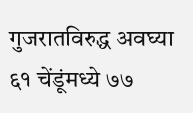गुजरातविरुद्ध अवघ्या ६१ चेंडूंमध्ये ७७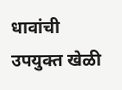धावांची उपयुक्त खेळी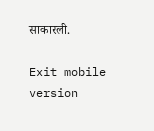साकारली.

Exit mobile version